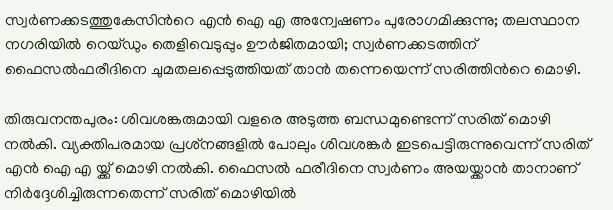സ്വർണക്കടത്തുകേസിന്‍റെ എന്‍ ഐ എ അന്വേഷണം പുരോഗമിക്കുന്നു; തലസ്ഥാന നഗരിയില്‍ റെയ്ഡും തെളിവെടുപ്പും ഊർജിതമായി; സ്വർണക്കടത്തിന് ഫൈസല്‍ഫരീദിനെ ചുമതലപ്പെടുത്തിയത് താന്‍ തന്നെയെന്ന് സരിത്തിന്‍റെ മൊഴി.

തിരുവനന്തപുരം: ശിവശങ്കരുമായി വളരെ അടുത്ത ബന്ധമുണ്ടെന്ന് സരിത് മൊഴി നല്‍കി. വ്യക്തിപരമായ പ്രശ്‌നങ്ങളില്‍ പോലും ശിവശങ്കർ ഇടപെട്ടിരുന്നുവെന്ന് സരിത് എന്‍ ഐ എ യ്ക്ക് മൊഴി നല്‍കി. ഫൈസല്‍ ഫരീദിനെ സ്വര്‍ണം അയയ്ക്കാന്‍ താനാണ് നിര്‍ദ്ദേശിച്ചിരുന്നതെന്ന് സരിത് മൊഴിയില്‍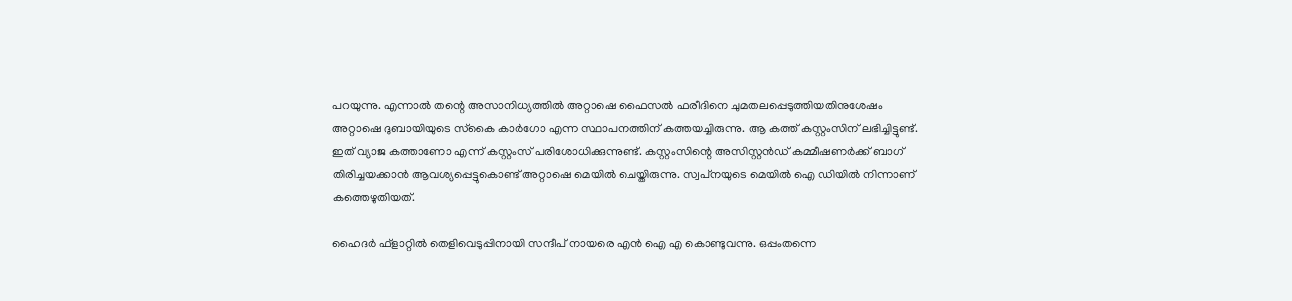പറയുന്നു. എന്നാല്‍ തന്റെ അസാനിധ്യത്തില്‍ അറ്റാഷെ ഫൈസല്‍ ഫരീദിനെ ചുമതലപ്പെടുത്തിയതിനുശേഷം അറ്റാഷെ ദുബായിയുടെ സ്‌കൈ കാര്‍ഗോ എന്ന സ്ഥാപനത്തിന് കത്തയച്ചിരുന്നു. ആ കത്ത് കസ്റ്റംസിന് ലഭിച്ചിട്ടുണ്ട്. ഇത് വ്യാജ കത്താണോ എന്ന് കസ്റ്റംസ് പരിശോധിക്കുന്നുണ്ട്. കസ്റ്റംസിന്റെ അ‌സിസ്റ്റന്‍ഡ് കമ്മീഷണര്‍ക്ക് ബാഗ് തിരിച്ചയക്കാന്‍ ആവശ്യപ്പെട്ടുകൊണ്ട് അറ്റാഷെ മെയില്‍ ചെയ്തിരുന്നു. സ്വപ്‌നയുടെ മെയില്‍ ഐ ഡിയില്‍ നിന്നാണ് കത്തെഴുതിയത്.

ഹൈദര്‍ ഫ്ളാറ്റില്‍ തെളിവെടുപ്പിനായി സന്ദീപ് നായരെ എന്‍ ഐ എ കൊണ്ടുവന്നു. ഒപ്പംതന്നെ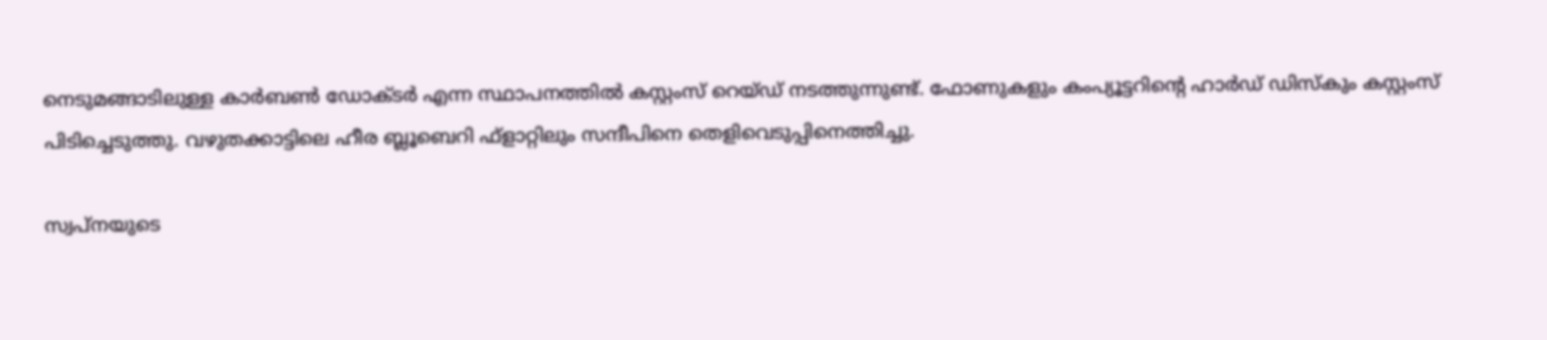നെടുമങ്ങാടിലുള്ള കാര്‍ബണ്‍ ഡോക്ടര്‍ എന്ന സ്ഥാപനത്തില്‍ കസ്റ്റംസ് റെയ്ഡ് നടത്തുന്നുണ്ട്. ഫോണുകളും കംപ്യൂട്ടറിന്റെ ഹാര്‍ഡ് ഡിസ്‌കും കസ്റ്റംസ് പിടിച്ചെടുത്തു. വഴുതക്കാട്ടിലെ ഹീര ബ്ലൂബെറി ഫ്‌ളാറ്റിലും സന്ദീപിനെ തെളിവെടുപ്പിനെത്തിച്ചു.

സ്വപ്‌നയുടെ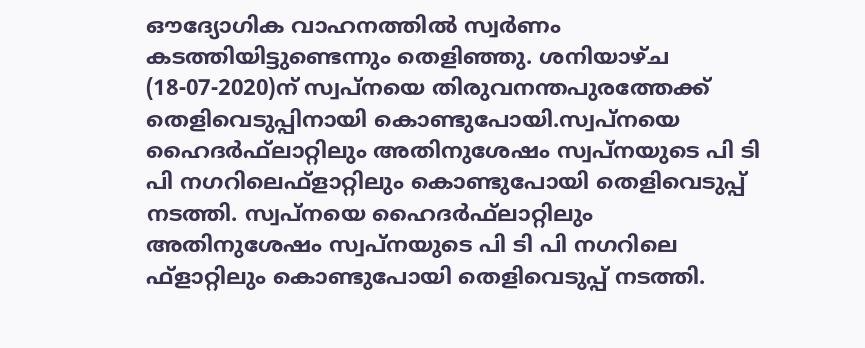ഔദ്യോഗിക വാഹനത്തില്‍ സ്വര്‍ണം കടത്തിയിട്ടുണ്ടെന്നും തെളിഞ്ഞു. ശനിയാഴ്ച (18-07-2020)ന് സ്വപ്നയെ തിരുവനന്തപുരത്തേക്ക് തെളിവെടുപ്പിനായി കൊണ്ടുപോയി.സ്വപ്നയെ ഹൈദര്‍ഫ്‌ലാറ്റിലും അതിനുശേഷം സ്വപ്‌നയുടെ പി ടി പി നഗറിലെഫ്‌ളാറ്റിലും കൊണ്ടുപോയി തെളിവെടുപ്പ് നടത്തി. സ്വപ്നയെ ഹൈദര്‍ഫ്‌ലാറ്റിലും അതിനുശേഷം സ്വപ്‌നയുടെ പി ടി പി നഗറിലെ ഫ്‌ളാറ്റിലും കൊണ്ടുപോയി തെളിവെടുപ്പ് നടത്തി.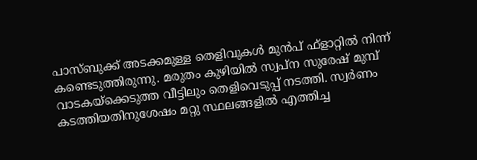പാസ്ബുക്ക് അടക്കമുള്ള തെളിവുകള്‍ മുന്‍പ് ഫ്‌ളാറ്റില്‍ നിന്ന് കണ്ടെടുത്തിരുന്നു. മരുതം കുഴിയില്‍ സ്വപ്‌ന സുരേഷ് മുമ്പ് വാടകയ്‌ക്കെടുത്ത വീട്ടിലും തെളിവെടുപ്പ് നടത്തി. സ്വര്‍ണം കടത്തിയതിനുശേഷം മറ്റു സ്ഥലങ്ങളില്‍ എത്തിച്ച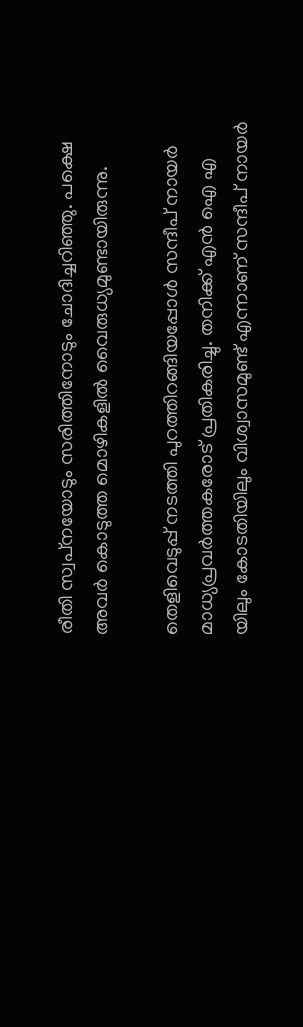രീതി സ്വപ്‌നയോടും സരിത്തിനോടും ചോദിച്ചറിഞ്ഞു. പക്ഷെ അവര്‍ കൊടുത്ത മൊഴികളില്‍ വൈരുധ്യമുണ്ടായിരുന്നു.

തെളിവെടുപ്പ് നടത്തി പുറത്തിറങ്ങിയപ്പോള്‍ സന്ദീപ് നായർ മാധ്യപ്രവർത്തകരോട് പ്രതികരിച്ചു. തനിക്ക് എന്‍ ഐ എ യിലും കോടതിയിലും വിശ്വാസമുണ്ട് എന്നാണ് സന്ദീപ് നായർ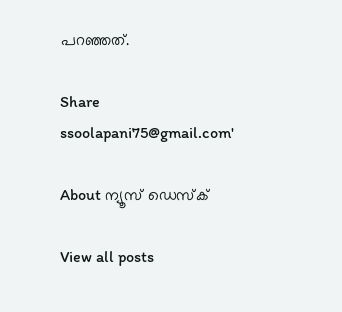പറഞ്ഞത്.

Share
ssoolapani75@gmail.com'

About ന്യൂസ് ഡെസ്ക്

View all posts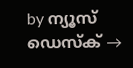by ന്യൂസ് ഡെസ്ക് →